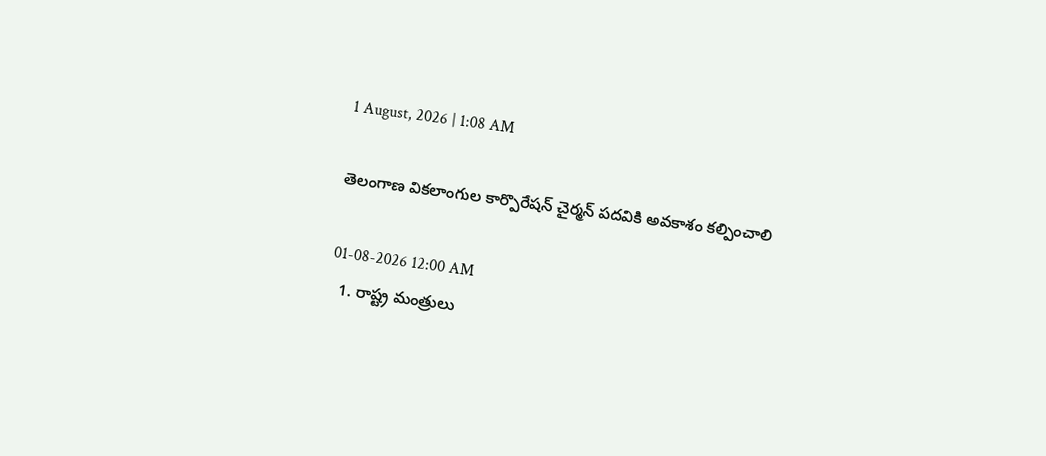1 August, 2026 | 1:08 AM

తెలంగాణ వికలాంగుల కార్పొరేషన్ చైర్మన్ పదవికి అవకాశం కల్పించాలి

01-08-2026 12:00 AM
  1. రాష్ట్ర మంత్రులు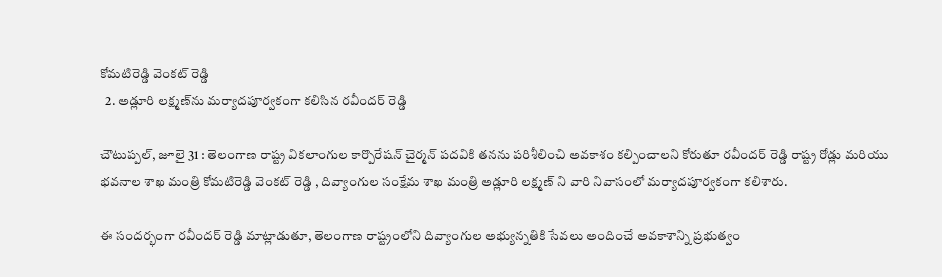కోమటిరెడ్డి వెంకట్ రెడ్డి
  2. అడ్లూరి లక్ష్మణ్‌ను మర్యాదపూర్వకంగా కలిసిన రవీందర్ రెడ్డి

చౌటుప్పల్, జూలై 31 : తెలంగాణ రాష్ట్ర వికలాంగుల కార్పొరేషన్ చైర్మన్ పదవికి తనను పరిశీలించి అవకాశం కల్పించాలని కోరుతూ రవీందర్ రెడ్డి రాష్ట్ర రోడ్లు మరియు భవనాల శాఖ మంత్రి కోమటిరెడ్డి వెంకట్ రెడ్డి , దివ్యాంగుల సంక్షేమ శాఖ మంత్రి అడ్లూరి లక్ష్మణ్ ని వారి నివాసంలో మర్యాదపూర్వకంగా కలిశారు.

ఈ సందర్భంగా రవీందర్ రెడ్డి మాట్లాడుతూ, తెలంగాణ రాష్ట్రంలోని దివ్యాంగుల అభ్యున్నతికి సేవలు అందించే అవకాశాన్ని ప్రభుత్వం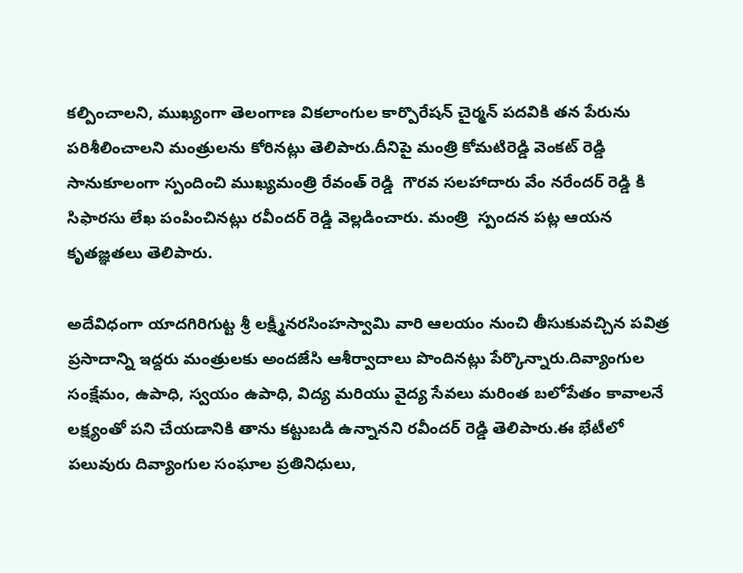కల్పించాలని, ముఖ్యంగా తెలంగాణ వికలాంగుల కార్పొరేషన్ చైర్మన్ పదవికి తన పేరును పరిశీలించాలని మంత్రులను కోరినట్లు తెలిపారు.దీనిపై మంత్రి కోమటిరెడ్డి వెంకట్ రెడ్డి సానుకూలంగా స్పందించి ముఖ్యమంత్రి రేవంత్ రెడ్డి  గౌరవ సలహాదారు వేం నరేందర్ రెడ్డి కి సిఫారసు లేఖ పంపించినట్లు రవీందర్ రెడ్డి వెల్లడించారు. మంత్రి  స్పందన పట్ల ఆయన కృతజ్ఞతలు తెలిపారు.

అదేవిధంగా యాదగిరిగుట్ట శ్రీ లక్ష్మీనరసింహస్వామి వారి ఆలయం నుంచి తీసుకువచ్చిన పవిత్ర ప్రసాదాన్ని ఇద్దరు మంత్రులకు అందజేసి ఆశీర్వాదాలు పొందినట్లు పేర్కొన్నారు.దివ్యాంగుల సంక్షేమం, ఉపాధి, స్వయం ఉపాధి, విద్య మరియు వైద్య సేవలు మరింత బలోపేతం కావాలనే లక్ష్యంతో పని చేయడానికి తాను కట్టుబడి ఉన్నానని రవీందర్ రెడ్డి తెలిపారు.ఈ భేటీలో పలువురు దివ్యాంగుల సంఘాల ప్రతినిధులు,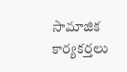సామాజిక కార్యకర్తలు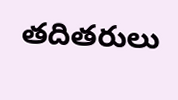తదితరులు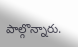పాల్గొన్నారు.